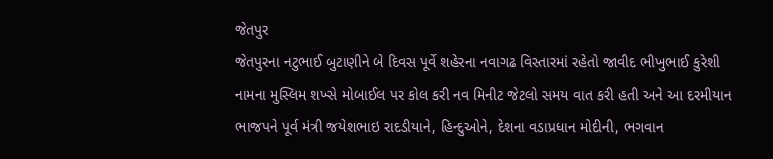જેતપુર
જેતપુરના નટુભાઈ બુટાણીને બે દિવસ પૂર્વે શહેરના નવાગઢ વિસ્તારમાં રહેતો જાવીદ ભીખુભાઈ કુરેશી નામના મુસ્લિમ શખ્સે મોબાઈલ પર કોલ કરી નવ મિનીટ જેટલો સમય વાત કરી હતી અને આ દરમીયાન ભાજપને પૂર્વ મંત્રી જયેશભાઇ રાદડીયાને, હિન્દુઓને, દેશના વડાપ્રધાન મોદીની, ભગવાન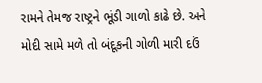રામને તેમજ રાષ્ટ્રને ભૂંડી ગાળો કાઢે છે. અને મોદી સામે મળે તો બંદૂકની ગોળી મારી દઉં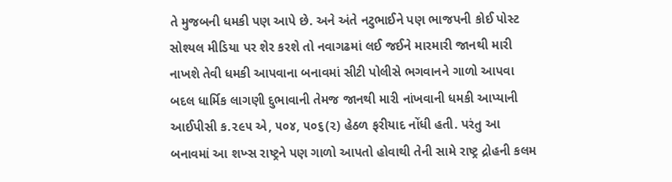તે મુજબની ધમકી પણ આપે છે. અને અંતે નટુભાઈને પણ ભાજપની કોઈ પોસ્ટ સોશ્યલ મીડિયા પર શેર કરશે તો નવાગઢમાં લઈ જઈને મારમારી જાનથી મારી નાખશે તેવી ધમકી આપવાના બનાવમાં સીટી પોલીસે ભગવાનને ગાળો આપવા બદલ ધાર્મિક લાગણી દુભાવાની તેમજ જાનથી મારી નાંખવાની ધમકી આપ્યાની આઈપીસી ક.૨૯૫ એ, ૫૦૪, ૫૦૬(૨) હેઠળ ફરીયાદ નોંધી હતી. પરંતુ આ બનાવમાં આ શખ્સ રાષ્ટ્રને પણ ગાળો આપતો હોવાથી તેની સામે રાષ્ટ્ર દ્રોહની કલમ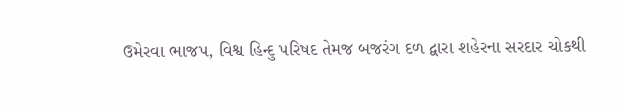ઉમેરવા ભાજપ, વિશ્વ હિન્દુ પરિષદ તેમજ બજરંગ દળ દ્વારા શહેરના સરદાર ચોકથી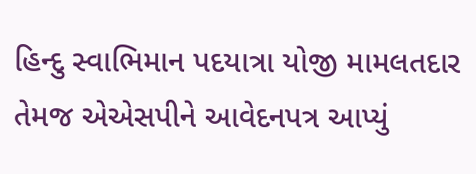હિન્દુ સ્વાભિમાન પદયાત્રા યોજી મામલતદાર તેમજ એએસપીને આવેદનપત્ર આપ્યું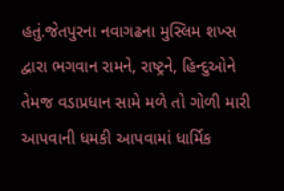હતું.જેતપુરના નવાગઢના મુસ્લિમ શખ્સ દ્વારા ભગવાન રામને, રાષ્ટ્રને, હિન્દુઓને તેમજ વડાપ્રધાન સામે મળે તો ગોળી મારી આપવાની ધમકી આપવામાં ધાર્મિક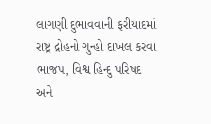લાગણી દુભાવવાની ફરીયાદમાં રાષ્ટ્ર દ્રોહનો ગુન્હો દાખલ કરવા ભાજપ, વિશ્વ હિન્દુ પરિષદ અને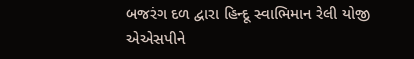બજરંગ દળ દ્વારા હિન્દૂ સ્વાભિમાન રેલી યોજી એએસપીને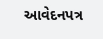આવેદનપત્ર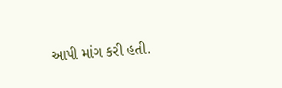આપી માંગ કરી હતી.